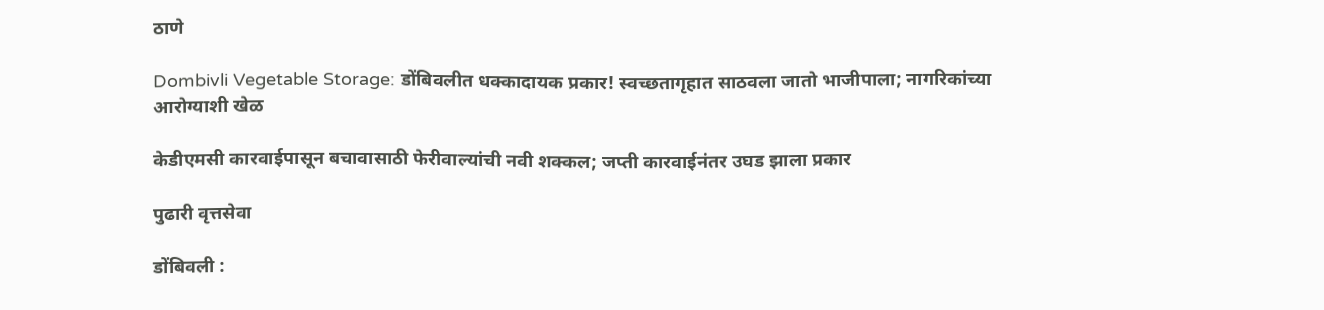ठाणे

Dombivli Vegetable Storage: डोंबिवलीत धक्कादायक प्रकार! स्वच्छतागृहात साठवला जातो भाजीपाला; नागरिकांच्या आरोग्याशी खेळ

केडीएमसी कारवाईपासून बचावासाठी फेरीवाल्यांची नवी शक्कल; जप्ती कारवाईनंतर उघड झाला प्रकार

पुढारी वृत्तसेवा

डोंबिवली :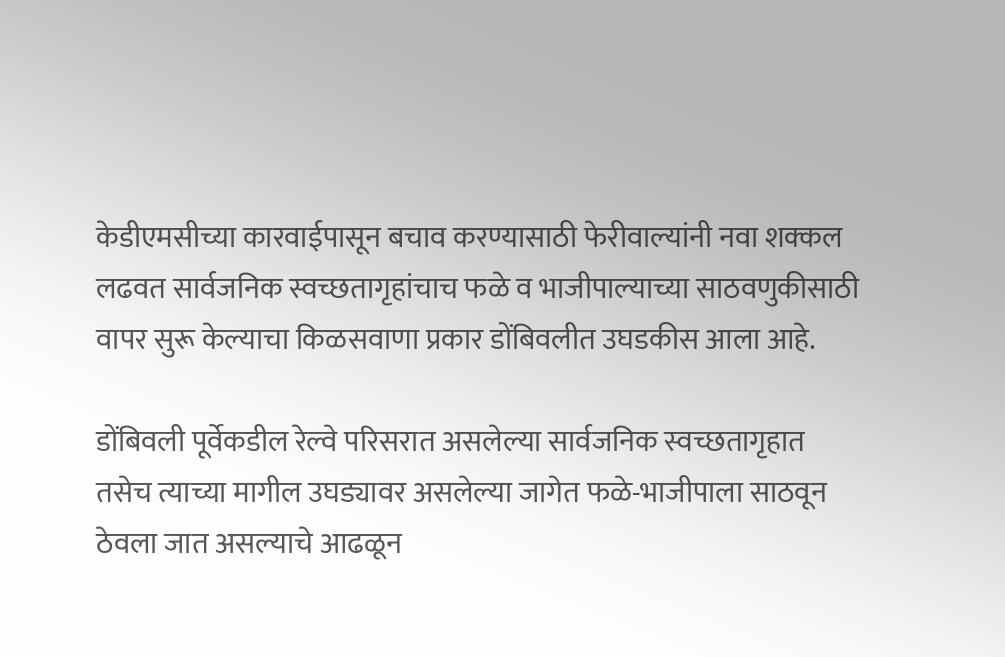केडीएमसीच्या कारवाईपासून बचाव करण्यासाठी फेरीवाल्यांनी नवा शक्कल लढवत सार्वजनिक स्वच्छतागृहांचाच फळे व भाजीपाल्याच्या साठवणुकीसाठी वापर सुरू केल्याचा किळसवाणा प्रकार डोंबिवलीत उघडकीस आला आहे.

डोंबिवली पूर्वेकडील रेल्वे परिसरात असलेल्या सार्वजनिक स्वच्छतागृहात तसेच त्याच्या मागील उघड्यावर असलेल्या जागेत फळे-भाजीपाला साठवून ठेवला जात असल्याचे आढळून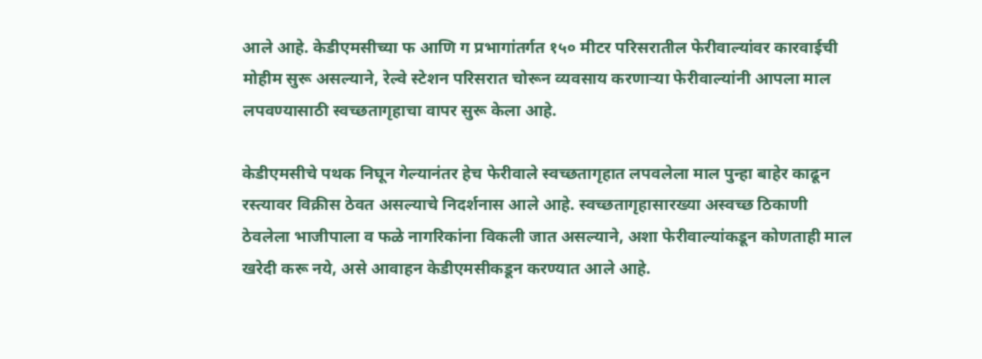आले आहे. केडीएमसीच्या फ आणि ग प्रभागांतर्गत १५० मीटर परिसरातील फेरीवाल्यांवर कारवाईची मोहीम सुरू असल्याने, रेल्वे स्टेशन परिसरात चोरून व्यवसाय करणाऱ्या फेरीवाल्यांनी आपला माल लपवण्यासाठी स्वच्छतागृहाचा वापर सुरू केला आहे.

केडीएमसीचे पथक निघून गेल्यानंतर हेच फेरीवाले स्वच्छतागृहात लपवलेला माल पुन्हा बाहेर काढून रस्त्यावर विक्रीस ठेवत असल्याचे निदर्शनास आले आहे. स्वच्छतागृहासारख्या अस्वच्छ ठिकाणी ठेवलेला भाजीपाला व फळे नागरिकांना विकली जात असल्याने, अशा फेरीवाल्यांकडून कोणताही माल खरेदी करू नये, असे आवाहन केडीएमसीकडून करण्यात आले आहे.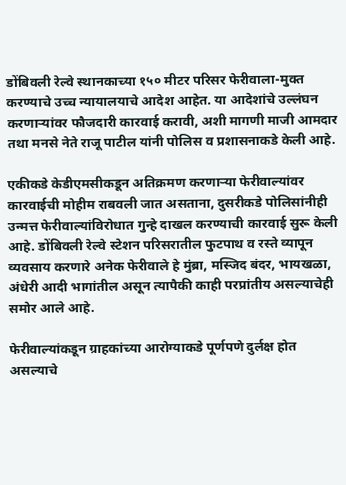डोंबिवली रेल्वे स्थानकाच्या १५० मीटर परिसर फेरीवाला-मुक्त करण्याचे उच्च न्यायालयाचे आदेश आहेत. या आदेशांचे उल्लंघन करणाऱ्यांवर फौजदारी कारवाई करावी, अशी मागणी माजी आमदार तथा मनसे नेते राजू पाटील यांनी पोलिस व प्रशासनाकडे केली आहे.

एकीकडे केडीएमसीकडून अतिक्रमण करणाऱ्या फेरीवाल्यांवर कारवाईची मोहीम राबवली जात असताना, दुसरीकडे पोलिसांनीही उन्मत्त फेरीवाल्यांविरोधात गुन्हे दाखल करण्याची कारवाई सुरू केली आहे. डोंबिवली रेल्वे स्टेशन परिसरातील फुटपाथ व रस्ते व्यापून व्यवसाय करणारे अनेक फेरीवाले हे मुंब्रा, मस्जिद बंदर, भायखळा, अंधेरी आदी भागांतील असून त्यापैकी काही परप्रांतीय असल्याचेही समोर आले आहे.

फेरीवाल्यांकडून ग्राहकांच्या आरोग्याकडे पूर्णपणे दुर्लक्ष होत असल्याचे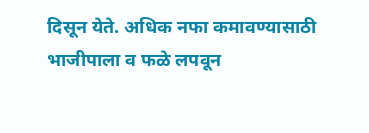दिसून येते. अधिक नफा कमावण्यासाठी भाजीपाला व फळे लपवून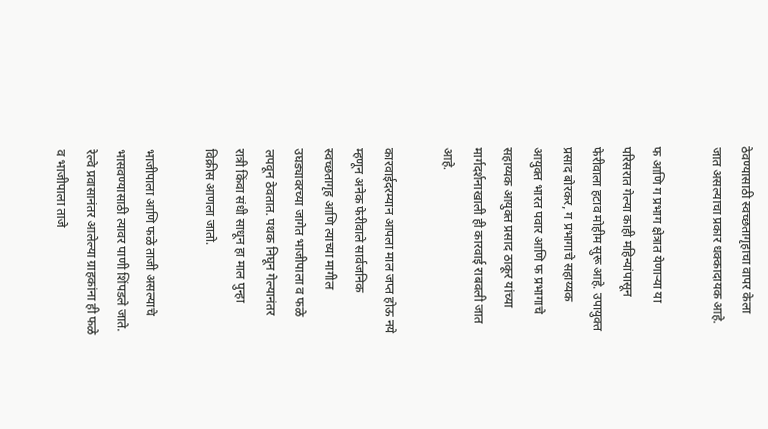ठेवण्यासाठी स्वच्छतागृहाचा वापर केला जात असल्याचा प्रकार धक्कादायक आहे.

फ आणि ग प्रभाग क्षेत्रात येणाऱ्या या परिसरात गेल्या काही महिन्यांपासून फेरीवाला हटाव मोहीम सुरू आहे. उपायुक्त प्रसाद बोरकर, ग प्रभागाचे सहाय्यक आयुक्त भारत पवार आणि फ प्रभागाचे सहाय्यक आयुक्त प्रसाद ठाकूर यांच्या मार्गदर्शनाखाली ही कारवाई राबवली जात आहे.

कारवाईदरम्यान आपला माल जप्त होऊ नये म्हणून अनेक फेरीवाले सार्वजनिक स्वच्छतागृह आणि त्याच्या मागील उघड्यावरच्या जागेत भाजीपाला व फळे लपवून ठेवतात. पथक निघून गेल्यानंतर रात्री किंवा संधी साधून हा माल पुन्हा विक्रीस आणला जातो.

भाजीपाला आणि फळे ताजी असल्याचे भासवण्यासाठी त्यावर पाणी शिंपडले जाते. रेल्वे प्रवासानंतर आलेल्या ग्राहकांना ही फळे व भाजीपाला ताजे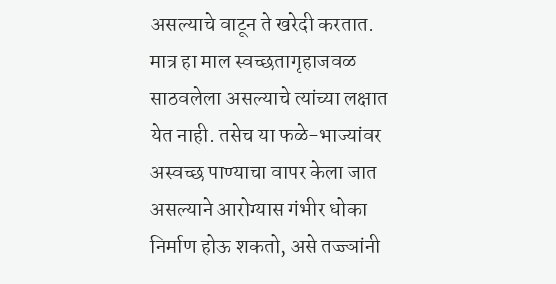असल्याचे वाटून ते खरेदी करतात. मात्र हा माल स्वच्छतागृहाजवळ साठवलेला असल्याचे त्यांच्या लक्षात येत नाही. तसेच या फळे-भाज्यांवर अस्वच्छ पाण्याचा वापर केला जात असल्याने आरोग्यास गंभीर धोका निर्माण होऊ शकतो, असे तज्ज्ञांनी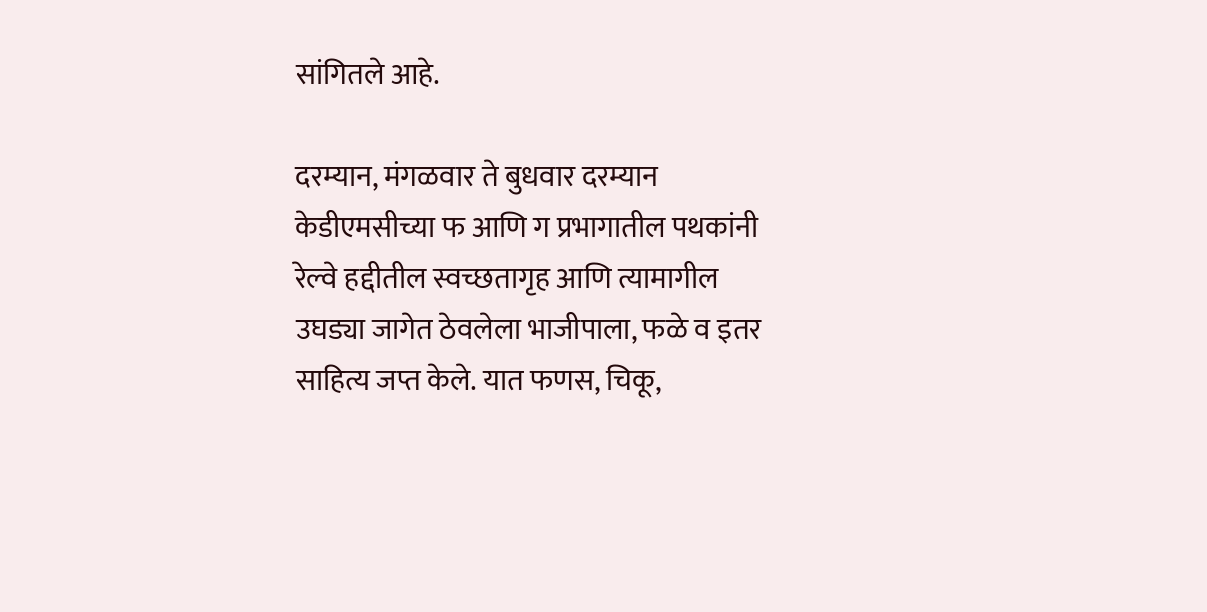सांगितले आहे.

दरम्यान, मंगळवार ते बुधवार दरम्यान केडीएमसीच्या फ आणि ग प्रभागातील पथकांनी रेल्वे हद्दीतील स्वच्छतागृह आणि त्यामागील उघड्या जागेत ठेवलेला भाजीपाला, फळे व इतर साहित्य जप्त केले. यात फणस, चिकू,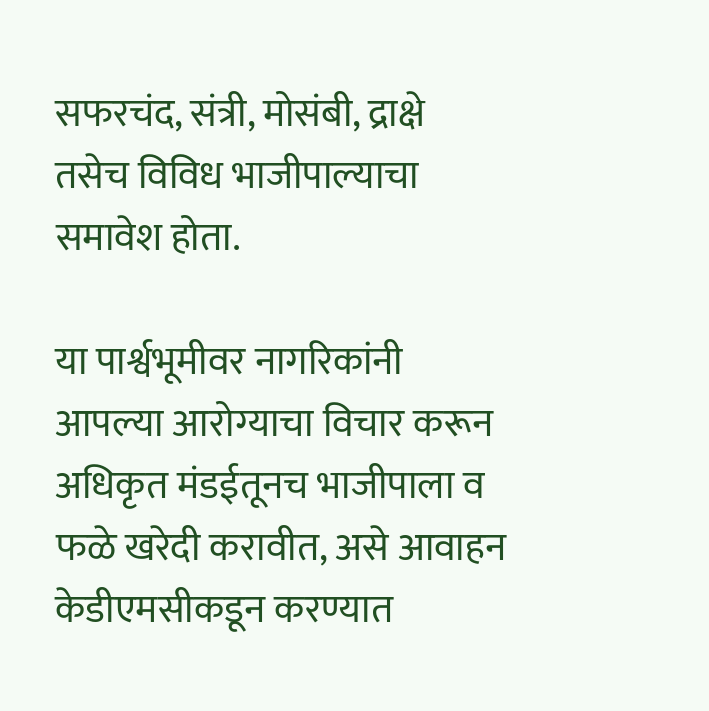सफरचंद, संत्री, मोसंबी, द्राक्षे तसेच विविध भाजीपाल्याचा समावेश होता.

या पार्श्वभूमीवर नागरिकांनी आपल्या आरोग्याचा विचार करून अधिकृत मंडईतूनच भाजीपाला व फळे खरेदी करावीत, असे आवाहन केडीएमसीकडून करण्यात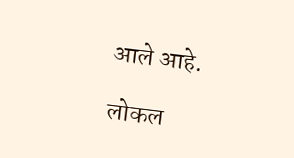आले आहे.

लोकल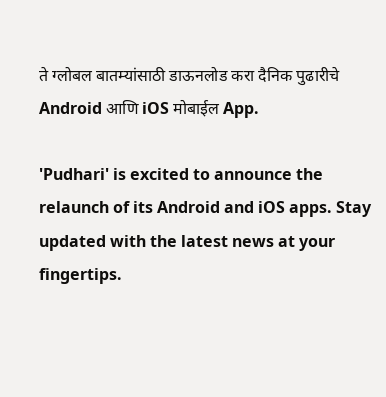ते ग्लोबल बातम्यांसाठी डाऊनलोड करा दैनिक पुढारीचे Android आणि iOS मोबाईल App.

'Pudhari' is excited to announce the relaunch of its Android and iOS apps. Stay updated with the latest news at your fingertips.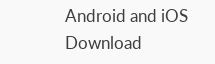Android and iOS Download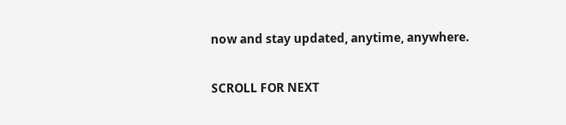now and stay updated, anytime, anywhere.

SCROLL FOR NEXT